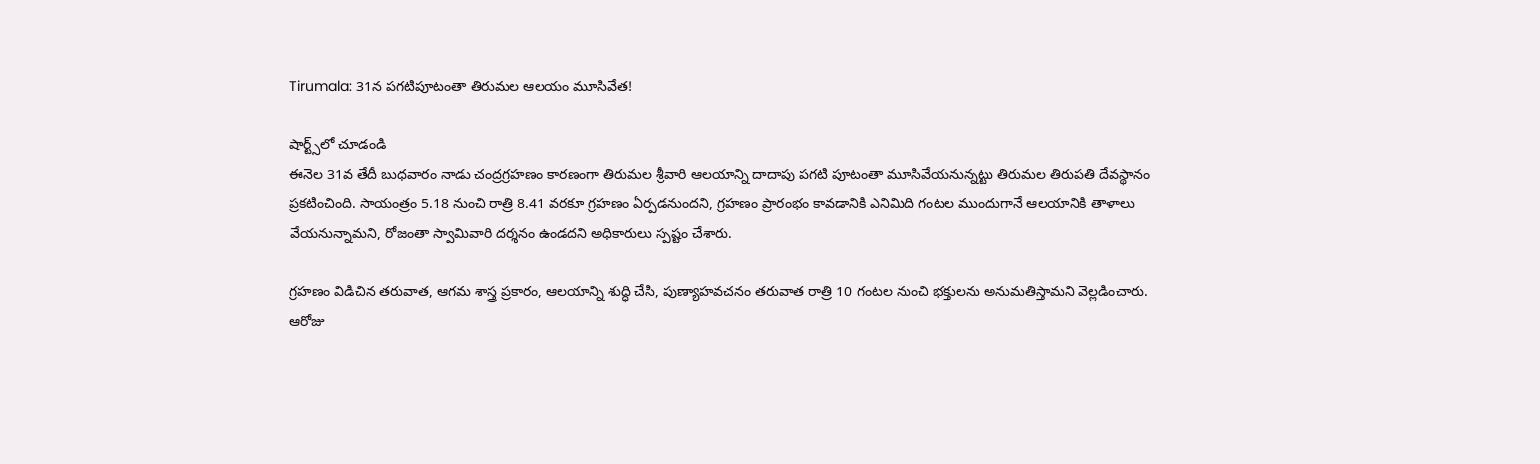Tirumala: 31న పగటిపూటంతా తిరుమల ఆలయం మూసివేత!

షార్ట్స్‌లో చూడండి
ఈనెల 31వ తేదీ బుధవారం నాడు చంద్రగ్రహణం కారణంగా తిరుమల శ్రీవారి ఆలయాన్ని దాదాపు పగటి పూటంతా మూసివేయనున్నట్టు తిరుమల తిరుపతి దేవస్థానం ప్రకటించింది. సాయంత్రం 5.18 నుంచి రాత్రి 8.41 వరకూ గ్రహణం ఏర్పడనుందని, గ్రహణం ప్రారంభం కావడానికి ఎనిమిది గంటల ముందుగానే ఆలయానికి తాళాలు వేయనున్నామని, రోజంతా స్వామివారి దర్శనం ఉండదని అధికారులు స్పష్టం చేశారు.

గ్రహణం విడిచిన తరువాత, ఆగమ శాస్త్ర ప్రకారం, ఆలయాన్ని శుద్ధి చేసి, పుణ్యాహవచనం తరువాత రాత్రి 10 గంటల నుంచి భక్తులను అనుమతిస్తామని వెల్లడించారు. ఆరోజు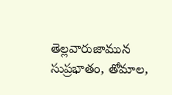తెల్లవారుజామున సుప్రభాతం, తోమాల,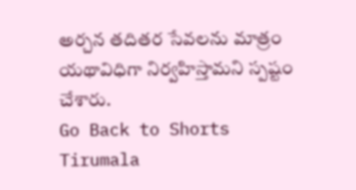అర్చన తదితర సేవలను మాత్రం యథావిధిగా నిర్వహిస్తామని స్పష్టం చేశారు.
Go Back to Shorts
Tirumala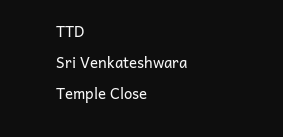TTD
Sri Venkateshwara
Temple Close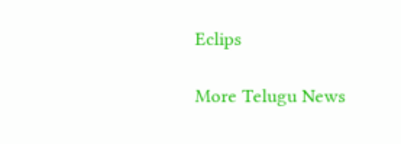Eclips

More Telugu News